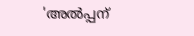'അല്‍പ്പന്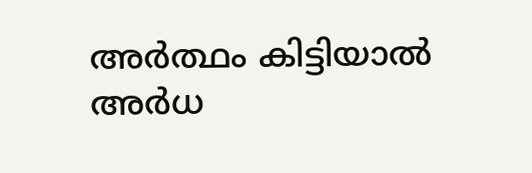അര്‍ത്ഥം കിട്ടിയാല്‍ അര്‍ധ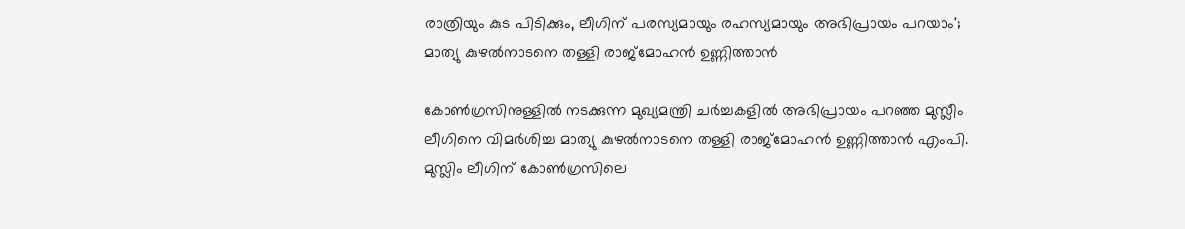രാത്രിയും കുട പിടിക്കും, ലീഗിന് പരസ്യമായും രഹസ്യമായും അഭിപ്രായം പറയാം'; മാത്യു കുഴല്‍നാടനെ തള്ളി രാജ്‌മോഹന്‍ ഉണ്ണിത്താന്‍

കോണ്‍ഗ്രസിനുള്ളില്‍ നടക്കുന്ന മുഖ്യമന്ത്രി ചര്‍ച്ചകളില്‍ അഭിപ്രായം പറഞ്ഞ മുസ്ലീം ലീഗിനെ വിമര്‍ശിച്ച മാത്യു കുഴല്‍നാടനെ തള്ളി രാജ്‌മോഹന്‍ ഉണ്ണിത്താന്‍ എംപി. മുസ്ലിം ലീഗിന് കോണ്‍ഗ്രസിലെ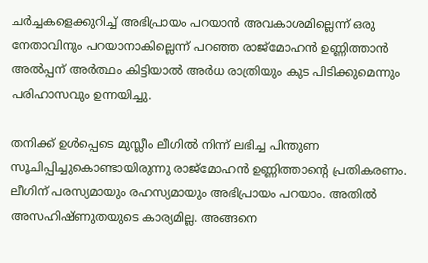ചര്‍ച്ചകളെക്കുറിച്ച് അഭിപ്രായം പറയാന്‍ അവകാശമില്ലെന്ന് ഒരു നേതാവിനും പറയാനാകില്ലെന്ന് പറഞ്ഞ രാജ്‌മോഹന്‍ ഉണ്ണിത്താന്‍ അല്‍പ്പന് അര്‍ത്ഥം കിട്ടിയാല്‍ അര്‍ധ രാത്രിയും കുട പിടിക്കുമെന്നും പരിഹാസവും ഉന്നയിച്ചു.

തനിക്ക് ഉള്‍പ്പെടെ മുസ്ലീം ലീഗില്‍ നിന്ന് ലഭിച്ച പിന്തുണ സൂചിപ്പിച്ചുകൊണ്ടായിരുന്നു രാജ്‌മോഹന്‍ ഉണ്ണിത്താന്റെ പ്രതികരണം. ലീഗിന് പരസ്യമായും രഹസ്യമായും അഭിപ്രായം പറയാം. അതില്‍ അസഹിഷ്ണുതയുടെ കാര്യമില്ല. അങ്ങനെ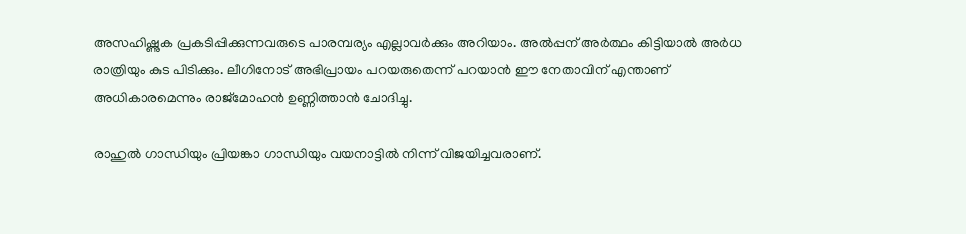അസഹിഷ്ണുക പ്രകടിപ്പിക്കുന്നവരുടെ പാരമ്പര്യം എല്ലാവര്‍ക്കും അറിയാം. അല്‍പ്പന് അര്‍ത്ഥം കിട്ടിയാല്‍ അര്‍ധ രാത്രിയും കുട പിടിക്കും. ലീഗിനോട് അഭിപ്രായം പറയരുതെന്ന് പറയാന്‍ ഈ നേതാവിന് എന്താണ് അധികാരമെന്നും രാജ്‌മോഹന്‍ ഉണ്ണിത്താന്‍ ചോദിച്ചു.

രാഹുല്‍ ഗാന്ധിയും പ്രിയങ്കാ ഗാന്ധിയും വയനാട്ടില്‍ നിന്ന് വിജയിച്ചവരാണ്.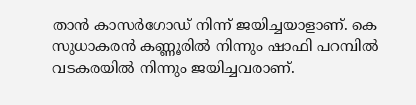താന്‍ കാസര്‍ഗോഡ് നിന്ന് ജയിച്ചയാളാണ്. കെ സുധാകരന്‍ കണ്ണൂരില്‍ നിന്നും ഷാഫി പറമ്പില്‍ വടകരയില്‍ നിന്നും ജയിച്ചവരാണ്.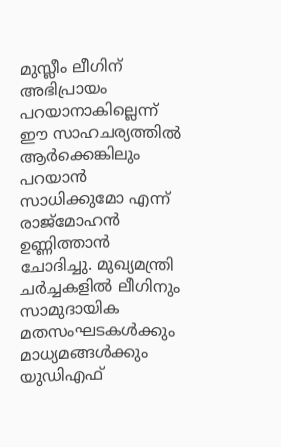മുസ്ലീം ലീഗിന് അഭിപ്രായം പറയാനാകില്ലെന്ന് ഈ സാഹചര്യത്തില്‍ ആര്‍ക്കെങ്കിലും പറയാന്‍ സാധിക്കുമോ എന്ന് രാജ്‌മോഹന്‍ ഉണ്ണിത്താന്‍ ചോദിച്ചു. മുഖ്യമന്ത്രി ചര്‍ച്ചകളില്‍ ലീഗിനും സാമുദായിക മതസംഘടകള്‍ക്കും മാധ്യമങ്ങള്‍ക്കും യുഡിഎഫ്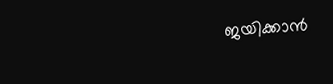ജയിക്കാന്‍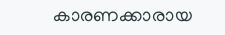കാരണക്കാരായ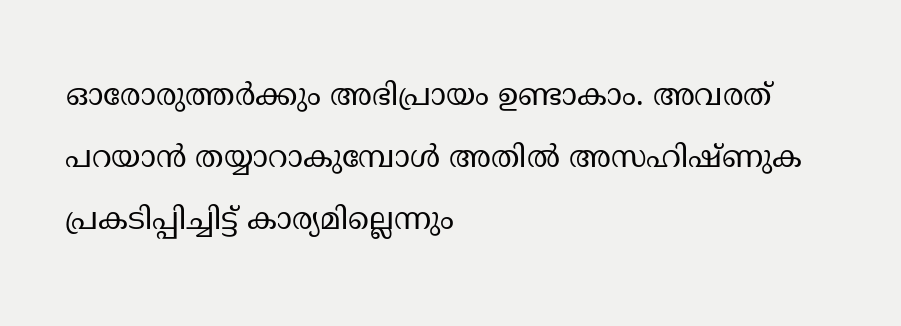ഓരോരുത്തര്‍ക്കും അഭിപ്രായം ഉണ്ടാകാം. അവരത് പറയാന്‍ തയ്യാറാകുമ്പോള്‍ അതില്‍ അസഹിഷ്ണുക പ്രകടിപ്പിച്ചിട്ട് കാര്യമില്ലെന്നും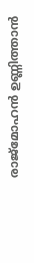രാജ്‌മോഹന്‍ ഉണ്ണിത്താന്‍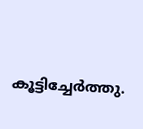കൂട്ടിച്ചേര്‍ത്തു.